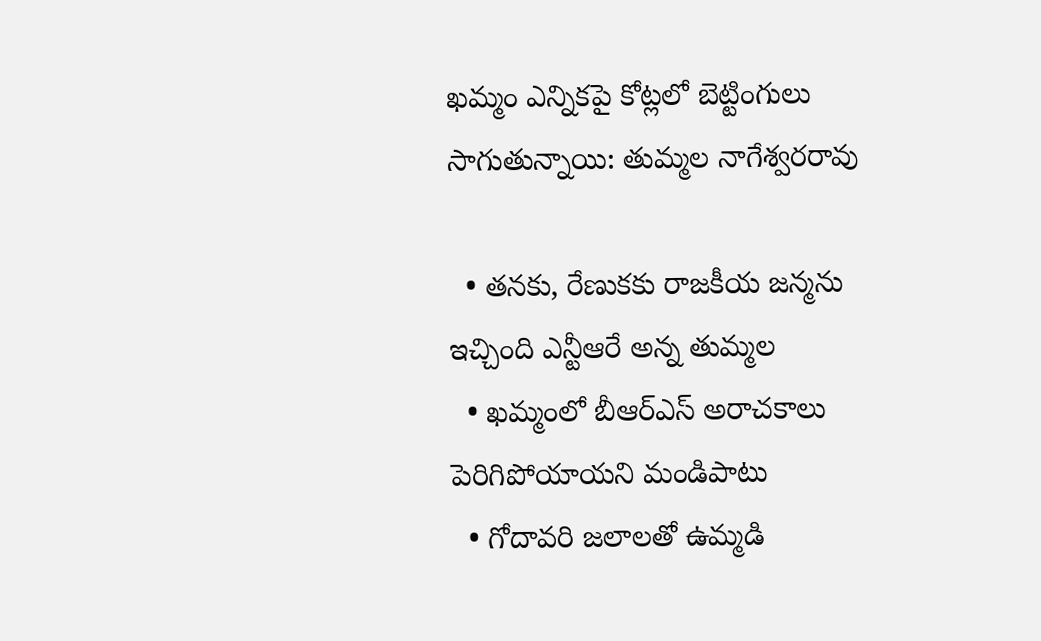ఖమ్మం ఎన్నికపై కోట్లలో బెట్టింగులు సాగుతున్నాయి: తుమ్మల నాగేశ్వరరావు

  • తనకు, రేణుకకు రాజకీయ జన్మను ఇచ్చింది ఎన్టీఆరే అన్న తుమ్మల
  • ఖమ్మంలో బీఆర్ఎస్ అరాచకాలు పెరిగిపోయాయని మండిపాటు
  • గోదావరి జలాలతో ఉమ్మడి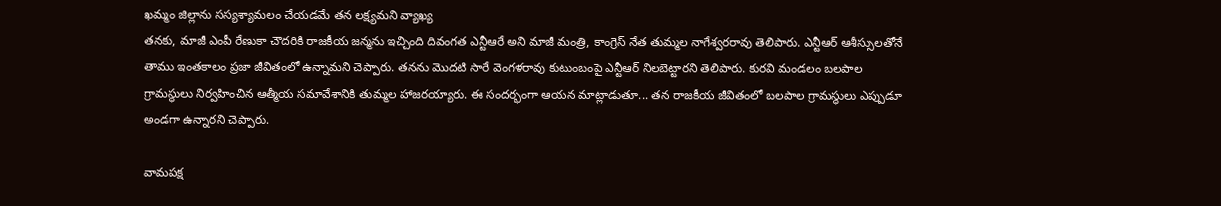ఖమ్మం జిల్లాను సస్యశ్యామలం చేయడమే తన లక్ష్యమని వ్యాఖ్య
తనకు, మాజీ ఎంపీ రేణుకా చౌదరికి రాజకీయ జన్మను ఇచ్చింది దివంగత ఎన్టీఆరే అని మాజీ మంత్రి, కాంగ్రెస్ నేత తుమ్మల నాగేశ్వరరావు తెలిపారు. ఎన్టీఆర్ ఆశీస్సులతోనే తాము ఇంతకాలం ప్రజా జీవితంలో ఉన్నామని చెప్పారు. తనను మొదటి సారే వెంగళరావు కుటుంబంపై ఎన్టీఆర్ నిలబెట్టారని తెలిపారు. కురవి మండలం బలపాల గ్రామస్థులు నిర్వహించిన ఆత్మీయ సమావేశానికి తుమ్మల హాజరయ్యారు. ఈ సందర్భంగా ఆయన మాట్లాడుతూ... తన రాజకీయ జీవితంలో బలపాల గ్రామస్థులు ఎప్పుడూ అండగా ఉన్నారని చెప్పారు.

వామపక్ష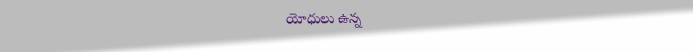యోధులు ఉన్న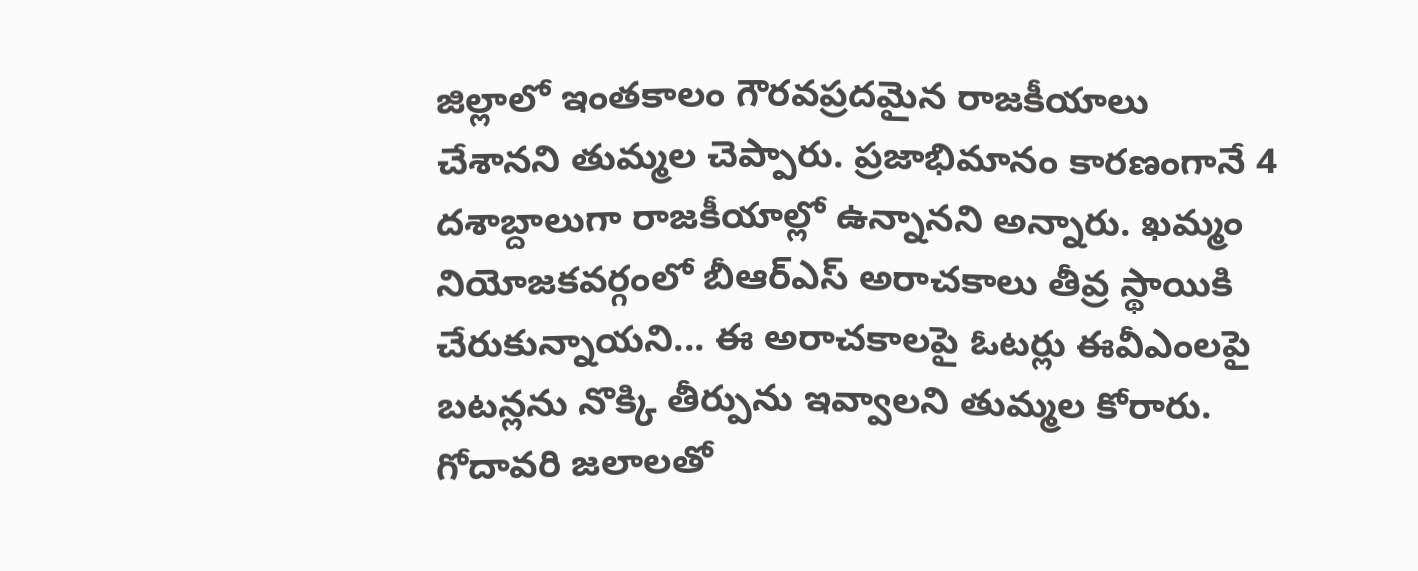జిల్లాలో ఇంతకాలం గౌరవప్రదమైన రాజకీయాలు చేశానని తుమ్మల చెప్పారు. ప్రజాభిమానం కారణంగానే 4 దశాబ్దాలుగా రాజకీయాల్లో ఉన్నానని అన్నారు. ఖమ్మం నియోజకవర్గంలో బీఆర్ఎస్ అరాచకాలు తీవ్ర స్థాయికి చేరుకున్నాయని... ఈ అరాచకాలపై ఓటర్లు ఈవీఎంలపై బటన్లను నొక్కి తీర్పును ఇవ్వాలని తుమ్మల కోరారు. గోదావరి జలాలతో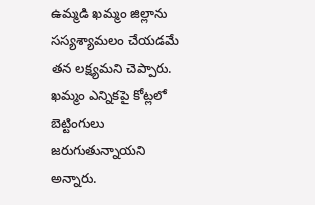ఉమ్మడి ఖమ్మం జిల్లాను సస్యశ్యామలం చేయడమే తన లక్ష్యమని చెప్పారు. ఖమ్మం ఎన్నికపై కోట్లలో బెట్టింగులు జరుగుతున్నాయని అన్నారు.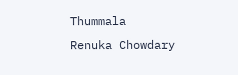Thummala
Renuka Chowdary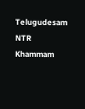Telugudesam
NTR
Khammam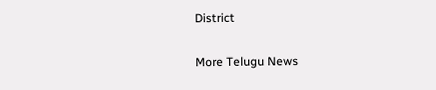District

More Telugu News